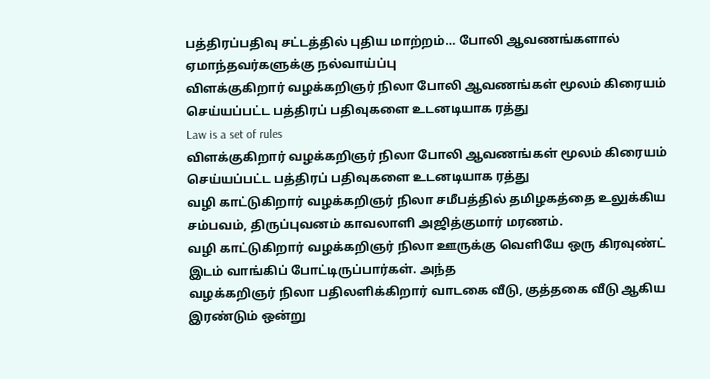பத்திரப்பதிவு சட்டத்தில் புதிய மாற்றம்… போலி ஆவணங்களால் ஏமாந்தவர்களுக்கு நல்வாய்ப்பு
விளக்குகிறார் வழக்கறிஞர் நிலா போலி ஆவணங்கள் மூலம் கிரையம் செய்யப்பட்ட பத்திரப் பதிவுகளை உடனடியாக ரத்து
Law is a set of rules
விளக்குகிறார் வழக்கறிஞர் நிலா போலி ஆவணங்கள் மூலம் கிரையம் செய்யப்பட்ட பத்திரப் பதிவுகளை உடனடியாக ரத்து
வழி காட்டுகிறார் வழக்கறிஞர் நிலா சமீபத்தில் தமிழகத்தை உலுக்கிய சம்பவம், திருப்புவனம் காவலாளி அஜித்குமார் மரணம்.
வழி காட்டுகிறார் வழக்கறிஞர் நிலா ஊருக்கு வெளியே ஒரு கிரவுண்ட் இடம் வாங்கிப் போட்டிருப்பார்கள். அந்த
வழக்கறிஞர் நிலா பதிலளிக்கிறார் வாடகை வீடு, குத்தகை வீடு ஆகிய இரண்டும் ஒன்று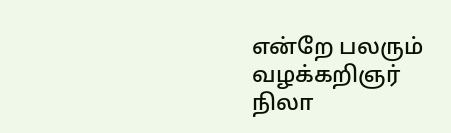என்றே பலரும்
வழக்கறிஞர் நிலா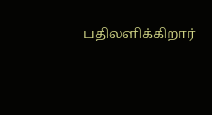பதிலளிக்கிறார்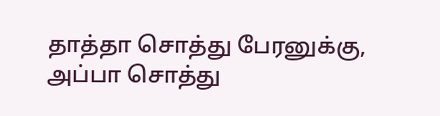தாத்தா சொத்து பேரனுக்கு, அப்பா சொத்து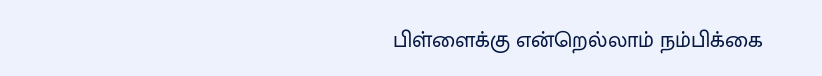பிள்ளைக்கு என்றெல்லாம் நம்பிக்கை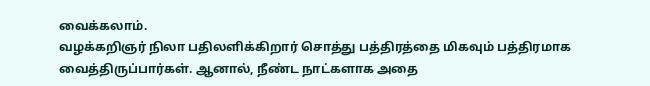வைக்கலாம்.
வழக்கறிஞர் நிலா பதிலளிக்கிறார் சொத்து பத்திரத்தை மிகவும் பத்திரமாக வைத்திருப்பார்கள். ஆனால், நீண்ட நாட்களாக அதை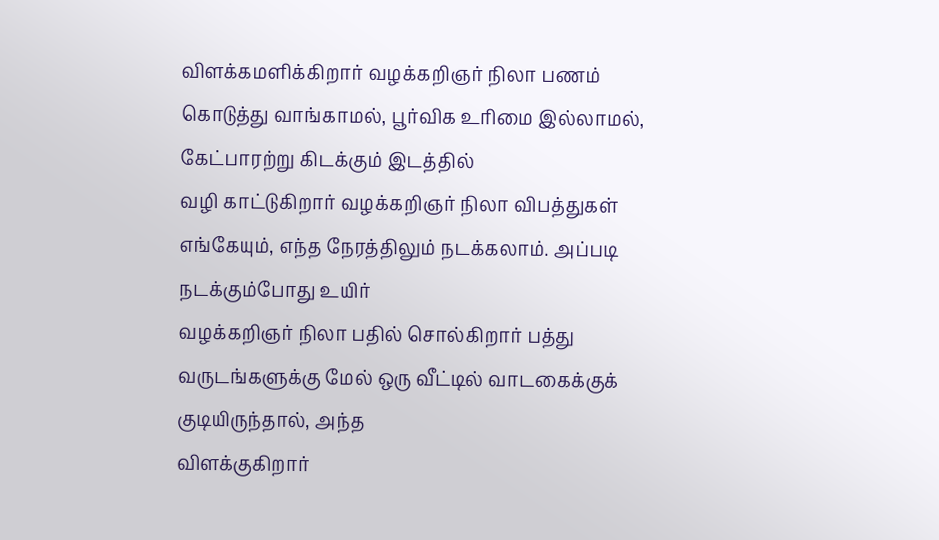விளக்கமளிக்கிறார் வழக்கறிஞர் நிலா பணம் கொடுத்து வாங்காமல், பூர்விக உரிமை இல்லாமல், கேட்பாரற்று கிடக்கும் இடத்தில்
வழி காட்டுகிறார் வழக்கறிஞர் நிலா விபத்துகள் எங்கேயும், எந்த நேரத்திலும் நடக்கலாம். அப்படி நடக்கும்போது உயிர்
வழக்கறிஞர் நிலா பதில் சொல்கிறார் பத்து வருடங்களுக்கு மேல் ஒரு வீட்டில் வாடகைக்குக் குடியிருந்தால், அந்த
விளக்குகிறார்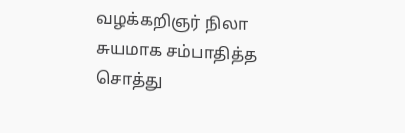வழக்கறிஞர் நிலா சுயமாக சம்பாதித்த சொத்து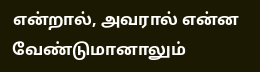என்றால், அவரால் என்ன வேண்டுமானாலும்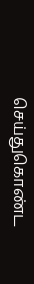செய்துகொண்ட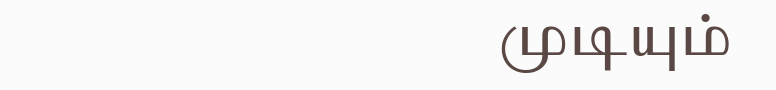முடியும்